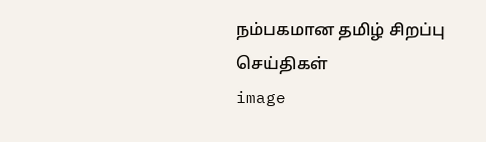நம்பகமான தமிழ் சிறப்பு செய்திகள்
image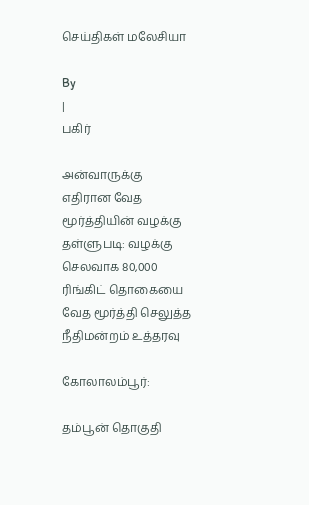செய்திகள் மலேசியா

By
|
பகிர்

அன்வாருக்கு எதிரான வேத மூர்த்தியின் வழக்கு தள்ளுபடி: வழக்கு செலவாக 80,000 ரிங்கிட் தொகையை வேத மூர்த்தி செலுத்த நீதிமன்றம் உத்தரவு

கோலாலம்பூர்:

தம்பூன் தொகுதி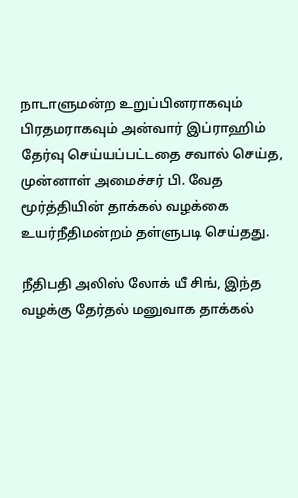நாடாளுமன்ற உறுப்பினராகவும் பிரதமராகவும் அன்வார் இப்ராஹிம் தேர்வு செய்யப்பட்டதை சவால் செய்த, முன்னாள் அமைச்சர் பி. வேத மூர்த்தியின் தாக்கல் வழக்கை உயர்நீதிமன்றம் தள்ளுபடி செய்தது.

நீதிபதி அலிஸ் லோக் யீ சிங், இந்த வழக்கு தேர்தல் மனுவாக தாக்கல்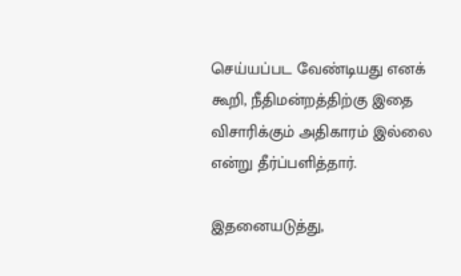செய்யப்பட வேண்டியது எனக் கூறி, நீதிமன்றத்திற்கு இதை விசாரிக்கும் அதிகாரம் இல்லை என்று தீர்ப்பளித்தார்.

இதனையடுத்து,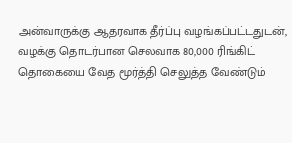அன்வாருக்கு ஆதரவாக தீர்ப்பு வழங்கப்பட்டதுடன், வழக்கு தொடர்பான செலவாக 80,000 ரிங்கிட் தொகையை வேத மூர்த்தி செலுத்த வேண்டும்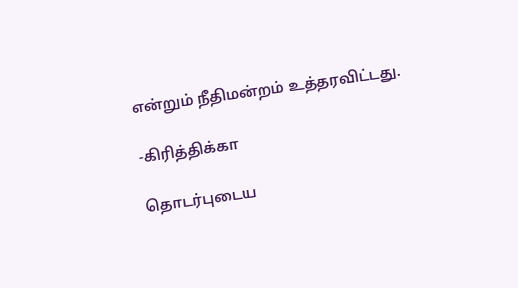என்றும் நீதிமன்றம் உத்தரவிட்டது.

-கிரித்திக்கா

தொடர்புடைய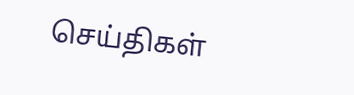செய்திகள்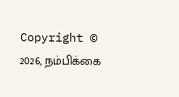Copyright © 2026, நம்பிக்கை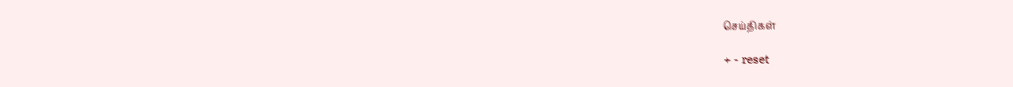செய்திகள்

+ - reset